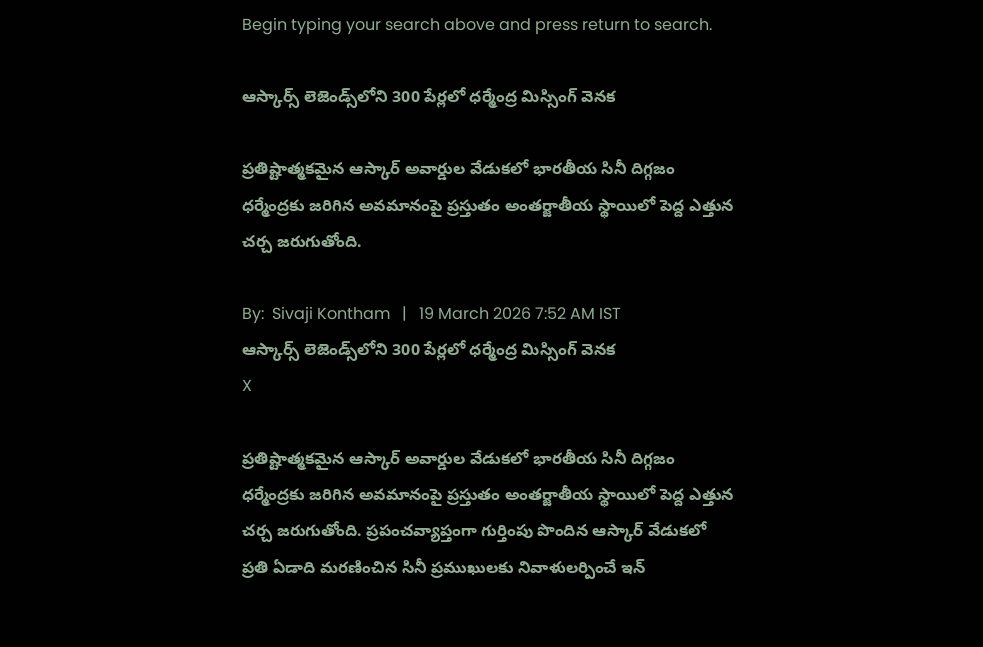Begin typing your search above and press return to search.

ఆస్కార్స్ లెజెండ్స్‌లోని 300 పేర్ల‌లో ధ‌ర్మేంద్ర మిస్సింగ్ వెన‌క‌

ప్రతిష్టాత్మకమైన ఆస్కార్ అవార్డుల వేడుకలో భారతీయ సినీ దిగ్గజం ధర్మేంద్రకు జరిగిన అవమానంపై ప్రస్తుతం అంతర్జాతీయ స్థాయిలో పెద్ద ఎత్తున చర్చ జరుగుతోంది.

By:  Sivaji Kontham   |   19 March 2026 7:52 AM IST
ఆస్కార్స్ లెజెండ్స్‌లోని 300 పేర్ల‌లో ధ‌ర్మేంద్ర మిస్సింగ్ వెన‌క‌
X

ప్రతిష్టాత్మకమైన ఆస్కార్ అవార్డుల వేడుకలో భారతీయ సినీ దిగ్గజం ధర్మేంద్రకు జరిగిన అవమానంపై ప్రస్తుతం అంతర్జాతీయ స్థాయిలో పెద్ద ఎత్తున చర్చ జరుగుతోంది. ప్రపంచవ్యాప్తంగా గుర్తింపు పొందిన ఆస్కార్ వేడుకలో ప్రతి ఏడాది మరణించిన సినీ ప్రముఖులకు నివాళులర్పించే ఇన్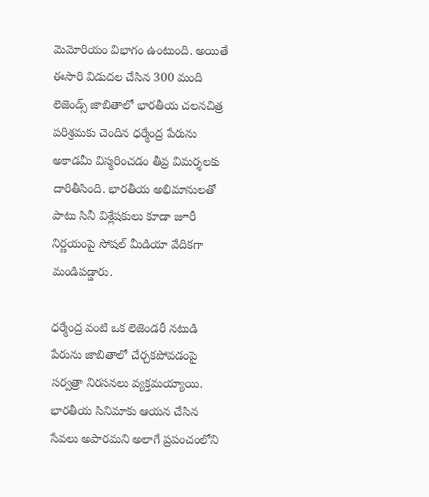మెమోరియం విభాగం ఉంటుంది. అయితే ఈసారి విడుదల చేసిన 300 మంది లెజెండ్స్ జాబితాలో భారతీయ చలనచిత్ర పరిశ్రమకు చెందిన ధర్మేంద్ర పేరును అకాడమీ విస్మరించడం తీవ్ర విమర్శలకు దారితీసింది. భారతీయ అభిమానులతో పాటు సినీ విశ్లేషకులు కూడా జూరీ నిర్ణయంపై సోషల్ మీడియా వేదికగా మండిపడ్డారు.

ధర్మేంద్ర వంటి ఒక లెజెండరీ నటుడి పేరును జాబితాలో చేర్చకపోవడంపై సర్వత్రా నిరసనలు వ్యక్తమయ్యాయి. భారతీయ సినిమాకు ఆయన చేసిన సేవలు అపారమని అలాగే ప్రపంచంలోని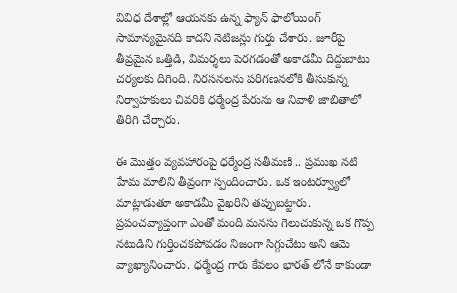వివిధ దేశాల్లో ఆయనకు ఉన్న ఫ్యాన్ ఫాలోయింగ్ సామాన్యమైనది కాదని నెటిజన్లు గుర్తు చేశారు. జూరీపై తీవ్రమైన ఒత్తిడి, విమర్శలు పెరగడంతో అకాడమీ దిద్దుబాటు చర్యలకు దిగింది. నిరసనలను పరిగణనలోకి తీసుకున్న నిర్వాహకులు చివరికి ధర్మేంద్ర పేరును ఆ నివాళి జాబితాలో తిరిగి చేర్చారు.

ఈ మొత్తం వ్యవహారంపై ధర్మేంద్ర సతీమణి .. ప్రముఖ నటి హేమ మాలిని తీవ్రంగా స్పందించారు. ఒక ఇంటర్వ్యూలో మాట్లాడుతూ అకాడమీ వైఖరిని తప్పుబట్టారు. ప్రపంచవ్యాప్తంగా ఎంతో మంది మనసు గెలుచుకున్న ఒక గొప్ప నటుడిని గుర్తించకపోవడం నిజంగా సిగ్గుచేటు అని ఆమె వ్యాఖ్యానించారు. ధర్మేంద్ర గారు కేవలం భారత్ లోనే కాకుండా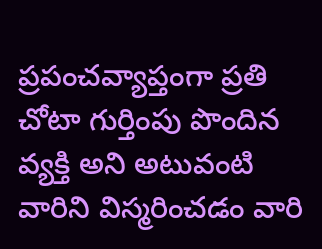ప్రపంచవ్యాప్తంగా ప్రతి చోటా గుర్తింపు పొందిన వ్యక్తి అని అటువంటి వారిని విస్మరించడం వారి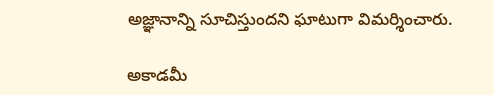అజ్ఞానాన్ని సూచిస్తుందని ఘాటుగా విమ‌ర్శించారు.

అకాడమీ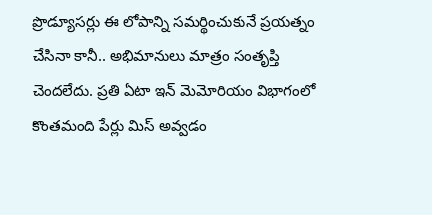ప్రొడ్యూసర్లు ఈ లోపాన్ని సమర్థించుకునే ప్రయత్నం చేసినా కానీ.. అభిమానులు మాత్రం సంతృప్తి చెందలేదు. ప్రతి ఏటా ఇన్ మెమోరియం విభాగంలో కొంతమంది పేర్లు మిస్ అవ్వడం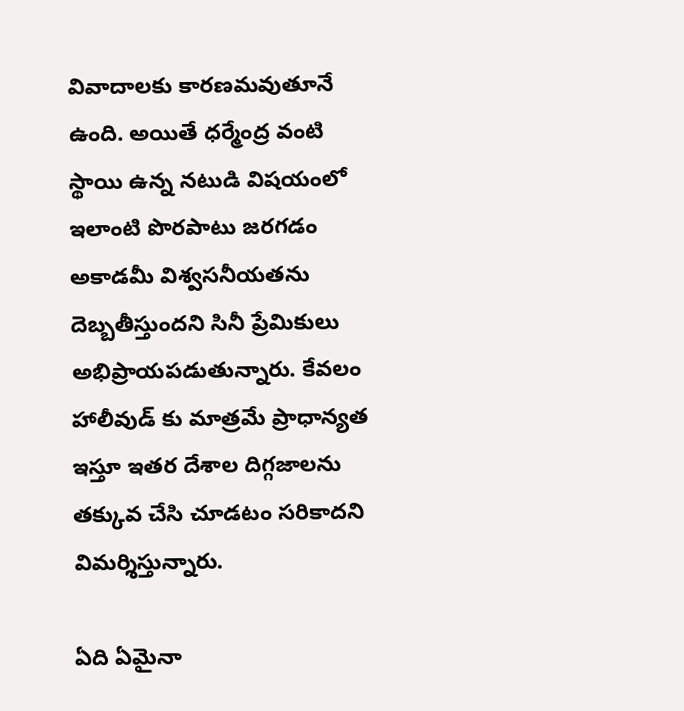వివాదాలకు కారణమవుతూనే ఉంది. అయితే ధర్మేంద్ర వంటి స్థాయి ఉన్న నటుడి విషయంలో ఇలాంటి పొరపాటు జరగడం అకాడమీ విశ్వసనీయతను దెబ్బతీస్తుందని సినీ ప్రేమికులు అభిప్రాయపడుతున్నారు. కేవలం హాలీవుడ్ కు మాత్రమే ప్రాధాన్యత ఇస్తూ ఇతర దేశాల దిగ్గజాలను తక్కువ చేసి చూడటం సరికాదని విమర్శిస్తున్నారు.

ఏది ఏమైనా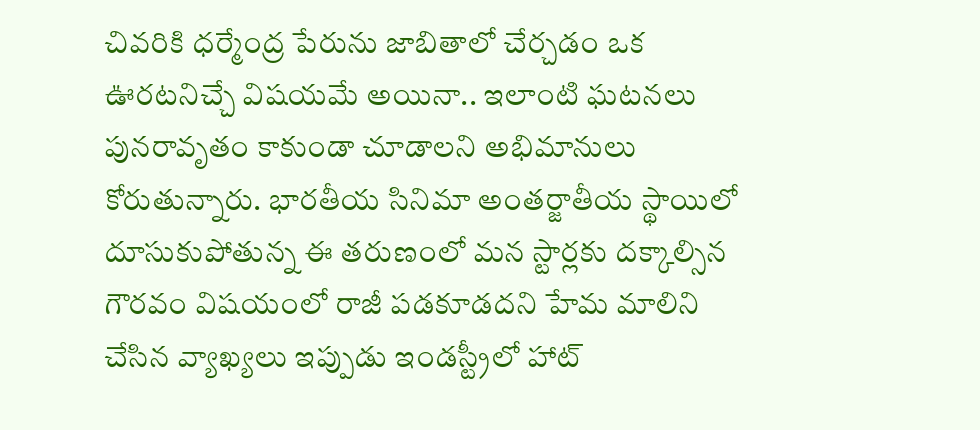చివరికి ధర్మేంద్ర పేరును జాబితాలో చేర్చడం ఒక ఊరటనిచ్చే విషయమే అయినా.. ఇలాంటి ఘటనలు పునరావృతం కాకుండా చూడాలని అభిమానులు కోరుతున్నారు. భారతీయ సినిమా అంతర్జాతీయ స్థాయిలో దూసుకుపోతున్న ఈ తరుణంలో మన స్టార్లకు దక్కాల్సిన గౌరవం విషయంలో రాజీ పడకూడదని హేమ మాలిని చేసిన వ్యాఖ్యలు ఇప్పుడు ఇండస్ట్రీలో హాట్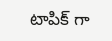టాపిక్ గా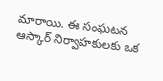మారాయి. ఈ సంఘటన ఆస్కార్ నిర్వాహకులకు ఒక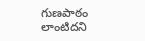గుణపాఠం లాంటిదని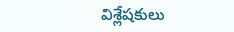విశ్లేషకులు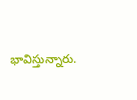భావిస్తున్నారు.